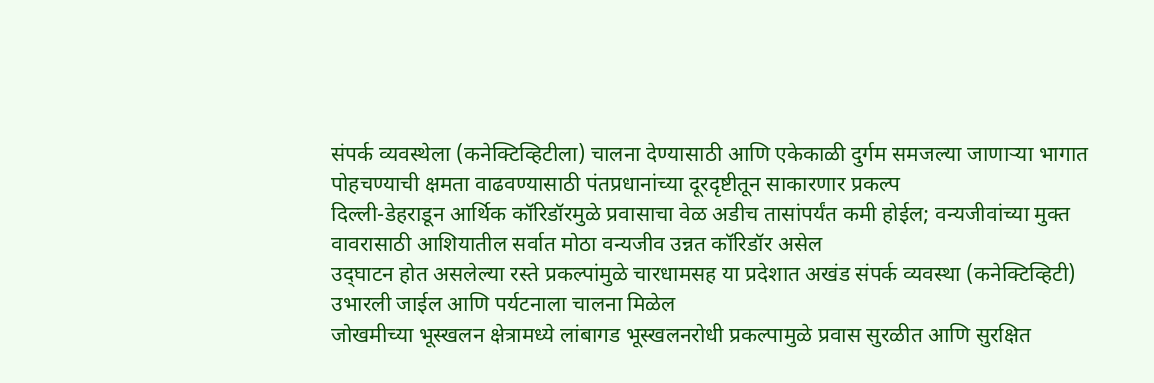संपर्क व्यवस्थेला (कनेक्टिव्हिटीला) चालना देण्यासाठी आणि एकेकाळी दुर्गम समजल्या जाणाऱ्या भागात पोहचण्याची क्षमता वाढवण्यासाठी पंतप्रधानांच्या दूरदृष्टीतून साकारणार प्रकल्प
दिल्ली-डेहराडून आर्थिक कॉरिडॉरमुळे प्रवासाचा वेळ अडीच तासांपर्यंत कमी होईल; वन्यजीवांच्या मुक्त वावरासाठी आशियातील सर्वात मोठा वन्यजीव उन्नत कॉरिडॉर असेल
उद्‌घाटन होत असलेल्या रस्ते प्रकल्पांमुळे चारधामसह या प्रदेशात अखंड संपर्क व्यवस्था (कनेक्टिव्हिटी) उभारली जाईल आणि पर्यटनाला चालना मिळेल
जोखमीच्या भूस्खलन क्षेत्रामध्ये लांबागड भूस्खलनरोधी प्रकल्पामुळे प्रवास सुरळीत आणि सुरक्षित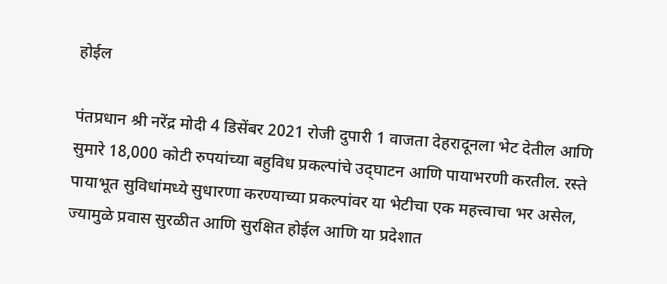होईल

पंतप्रधान श्री नरेंद्र मोदी 4 डिसेंबर 2021 रोजी दुपारी 1 वाजता देहरादूनला भेट देतील आणि सुमारे 18,000 कोटी रुपयांच्या बहुविध प्रकल्पांचे उद्‌घाटन आणि पायाभरणी करतील. रस्ते पायाभूत सुविधांमध्ये सुधारणा करण्याच्या प्रकल्पांवर या भेटीचा एक महत्त्वाचा भर असेल, ज्यामुळे प्रवास सुरळीत आणि सुरक्षित होईल आणि या प्रदेशात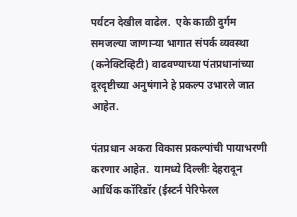पर्यटन देखील वाढेल.  एके काळी दुर्गम समजल्या जाणाऱ्या भागात संपर्क व्यवस्था (कनेक्टिव्हिटी) वाढवण्याच्या पंतप्रधानांच्या दूरदृष्टीच्या अनुषंगाने हे प्रकल्प उभारले जात आहेत.

पंतप्रधान अकरा विकास प्रकल्पांची पायाभरणी करणार आहेत.  यामध्ये दिल्लीः देहरादून आर्थिक कॉरिडॉर (ईस्टर्न पेरिफेरल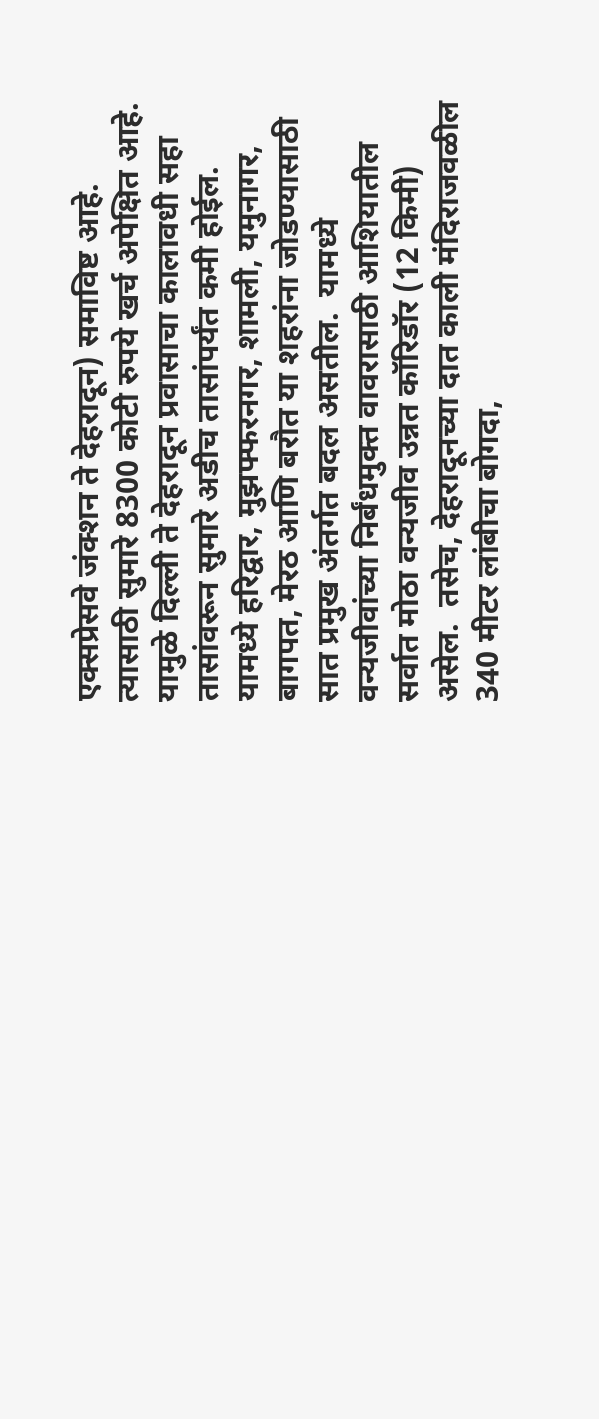एक्सप्रेसवे जंक्शन ते देहरादून) समाविष्ट आहे. त्यासाठी सुमारे 8300 कोटी रुपये खर्च अपेक्षित आहे.  यामुळे दिल्ली ते देहरादून प्रवासाचा कालावधी सहा तासांवरून सुमारे अडीच तासांपर्यंत कमी होईल.  यामध्ये हरिद्वार, मुझफ्फरनगर, शामली, यमुनागर, बागपत, मेरठ आणि बरौत या शहरांना जोडण्यासाठी सात प्रमुख अंतर्गत बदल असतील.  यामध्ये वन्यजीवांच्या निर्बंधमुक्त वावरासाठी आशियातील सर्वात मोठा वन्यजीव उन्नत कॉरिडॉर (12 किमी) असेल.  तसेच, देहरादूनच्या दात काली मंदिराजवळील 340 मीटर लांबीचा बोगदा,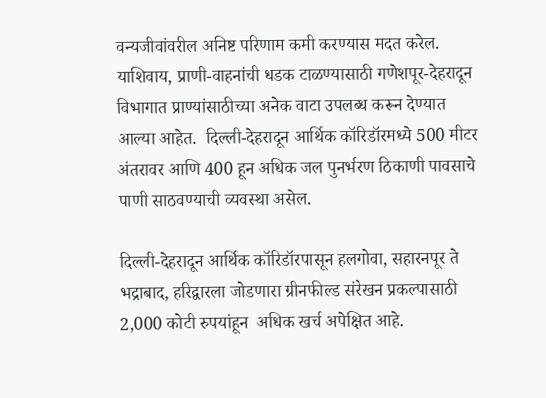वन्यजीवांवरील अनिष्ट परिणाम कमी करण्यास मदत करेल.  याशिवाय, प्राणी-वाहनांची धडक टाळण्यासाठी गणेशपूर-देहरादून विभागात प्राण्यांसाठीच्या अनेक वाटा उपलब्ध करून देण्यात आल्या आहेत.  दिल्ली-देहरादून आर्थिक कॉरिडॉरमध्ये 500 मीटर अंतरावर आणि 400 हून अधिक जल पुनर्भरण ठिकाणी पावसाचे पाणी साठवण्याची व्यवस्था असेल.

दिल्ली-देहरादून आर्थिक कॉरिडॉरपासून हलगोवा, सहारनपूर ते भद्राबाद, हरिद्वारला जोडणारा ग्रीनफील्ड संरेखन प्रकल्पासाठी 2,000 कोटी रुपयांहून  अधिक खर्च अपेक्षित आहे.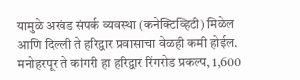यामुळे अखंड संपर्क व्यवस्था (कनेक्टिव्हिटी) मिळेल आणि दिल्ली ते हरिद्वार प्रवासाचा वेळही कमी होईल.  मनोहरपूर ते कांगरी हा हरिद्वार रिंगरोड प्रकल्प, 1,600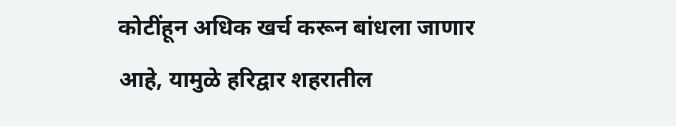कोटींहून अधिक खर्च करून बांधला जाणार आहे, यामुळे हरिद्वार शहरातील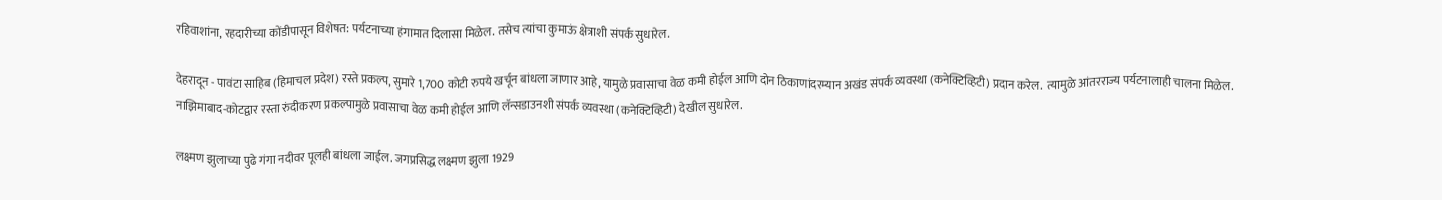रहिवाशांना, रहदारीच्या कोंडीपासून विशेषत: पर्यटनाच्या हंगामात दिलासा मिळेल. तसेच त्यांचा कुमाऊं क्षेत्राशी संपर्क सुधारेल.

देहरादून - पावंटा साहिब (हिमाचल प्रदेश) रस्ते प्रकल्प, सुमारे 1,700 कोटी रुपये खर्चून बांधला जाणार आहे, यामुळे प्रवासाचा वेळ कमी होईल आणि दोन ठिकाणांदरम्यान अखंड संपर्क व्यवस्था (कनेक्टिव्हिटी) प्रदान करेल.  त्यामुळे आंतरराज्य पर्यटनालाही चालना मिळेल.  नाझिमाबाद-कोटद्वार रस्ता रुंदीकरण प्रकल्पामुळे प्रवासाचा वेळ कमी होईल आणि लॅन्सडाउनशी संपर्क व्यवस्था (कनेक्टिव्हिटी) देखील सुधारेल.

लक्ष्मण झुलाच्या पुढे गंगा नदीवर पूलही बांधला जाईल. जगप्रसिद्ध लक्ष्मण झुला 1929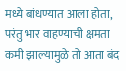मध्ये बांधण्यात आला होता, परंतु भार वाहण्याची क्षमता कमी झाल्यामुळे तो आता बंद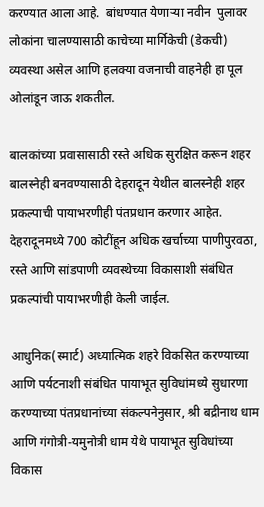करण्यात आला आहे.  बांधण्यात येणाऱ्या नवीन  पुलावर लोकांना चालण्यासाठी काचेच्या मार्गिकेची (डेकची) व्यवस्था असेल आणि हलक्या वजनाची वाहनेही हा पूल ओलांडून जाऊ शकतील.

बालकांच्या प्रवासासाठी रस्ते अधिक सुरक्षित करून शहर बालस्नेही बनवण्यासाठी देहरादून येथील बालस्नेही शहर प्रकल्पाची पायाभरणीही पंतप्रधान करणार आहेत.  देहरादूनमध्ये 700 कोटींहून अधिक खर्चाच्या पाणीपुरवठा, रस्ते आणि सांडपाणी व्यवस्थेच्या विकासाशी संबंधित प्रकल्पांची पायाभरणीही केली जाईल.

आधुनिक(स्मार्ट) अध्यात्मिक शहरे विकसित करण्याच्या आणि पर्यटनाशी संबंधित पायाभूत सुविधांमध्ये सुधारणा करण्याच्या पंतप्रधानांच्या संकल्पनेनुसार, श्री बद्रीनाथ धाम आणि गंगोत्री-यमुनोत्री धाम येथे पायाभूत सुविधांच्या विकास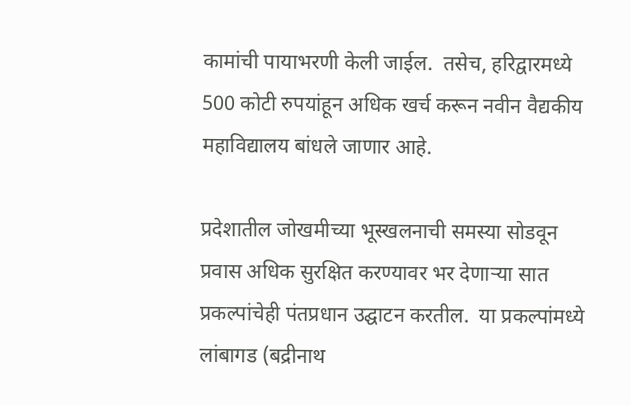कामांची पायाभरणी केली जाईल.  तसेच, हरिद्वारमध्ये 500 कोटी रुपयांहून अधिक खर्च करून नवीन वैद्यकीय महाविद्यालय बांधले जाणार आहे.

प्रदेशातील जोखमीच्या भूस्खलनाची समस्या सोडवून प्रवास अधिक सुरक्षित करण्यावर भर देणार्‍या सात प्रकल्पांचेही पंतप्रधान उद्घाटन करतील.  या प्रकल्पांमध्ये लांबागड (बद्रीनाथ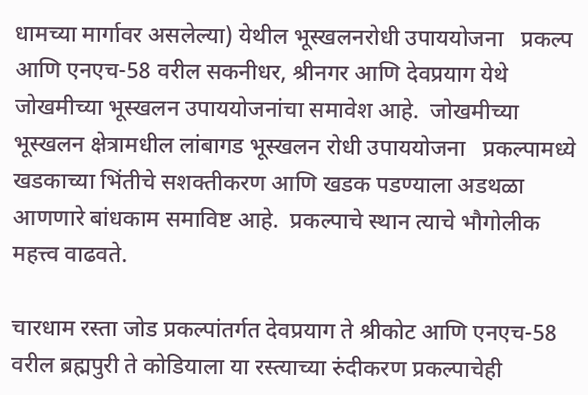धामच्या मार्गावर असलेल्या) येथील भूस्खलनरोधी उपाययोजना   प्रकल्प आणि एनएच-58 वरील सकनीधर, श्रीनगर आणि देवप्रयाग येथे जोखमीच्या भूस्खलन उपाययोजनांचा समावेश आहे.  जोखमीच्या भूस्खलन क्षेत्रामधील लांबागड भूस्खलन रोधी उपाययोजना   प्रकल्पामध्ये खडकाच्या भिंतीचे सशक्तीकरण आणि खडक पडण्याला अडथळा आणणारे बांधकाम समाविष्ट आहे.  प्रकल्पाचे स्थान त्याचे भौगोलीक महत्त्व वाढवते.

चारधाम रस्ता जोड प्रकल्पांतर्गत देवप्रयाग ते श्रीकोट आणि एनएच-58 वरील ब्रह्मपुरी ते कोडियाला या रस्त्याच्या रुंदीकरण प्रकल्पाचेही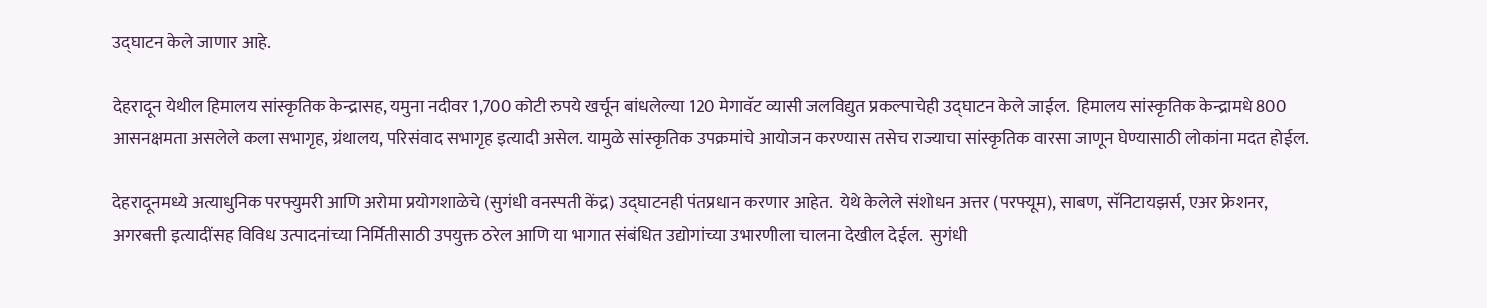उद्घाटन केले जाणार आहे.

देहरादून येथील हिमालय सांस्कृतिक केन्द्रासह, यमुना नदीवर 1,700 कोटी रुपये खर्चून बांधलेल्या 120 मेगावॅट व्यासी जलविद्युत प्रकल्पाचेही उद्घाटन केले जाईल.  हिमालय सांस्कृतिक केन्द्रामधे 800 आसनक्षमता असलेले कला सभागृह, ग्रंथालय, परिसंवाद सभागृह इत्यादी असेल. यामुळे सांस्कृतिक उपक्रमांचे आयोजन करण्यास तसेच राज्याचा सांस्कृतिक वारसा जाणून घेण्यासाठी लोकांना मदत होईल.

देहरादूनमध्ये अत्याधुनिक परफ्युमरी आणि अरोमा प्रयोगशाळेचे (सुगंधी वनस्पती केंद्र) उद्घाटनही पंतप्रधान करणार आहेत.  येथे केलेले संशोधन अत्तर (परफ्यूम), साबण, सॅनिटायझर्स, एअर फ्रेशनर, अगरबत्ती इत्यादींसह विविध उत्पादनांच्या निर्मितीसाठी उपयुक्त ठरेल आणि या भागात संबंधित उद्योगांच्या उभारणीला चालना देखील देईल.  सुगंधी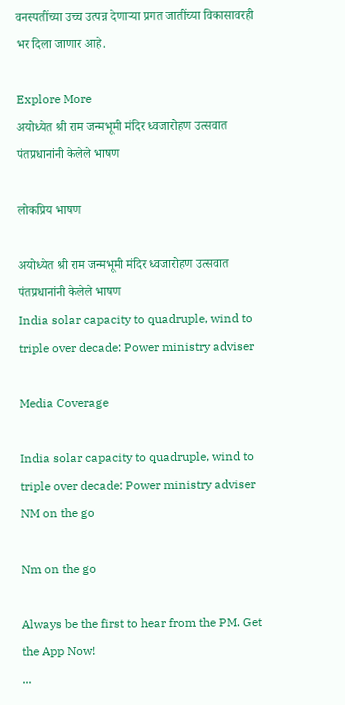वनस्पतींच्या उच्च उत्पन्न देणाऱ्या प्रगत जातींच्या विकासावरही भर दिला जाणार आहे.

Explore More
अयोध्येत श्री राम जन्मभूमी मंदिर ध्वजारोहण उत्सवात पंतप्रधानांनी केलेले भाषण

लोकप्रिय भाषण

अयोध्येत श्री राम जन्मभूमी मंदिर ध्वजारोहण उत्सवात पंतप्रधानांनी केलेले भाषण
India solar capacity to quadruple, wind to triple over decade: Power ministry adviser

Media Coverage

India solar capacity to quadruple, wind to triple over decade: Power ministry adviser
NM on the go

Nm on the go

Always be the first to hear from the PM. Get the App Now!
...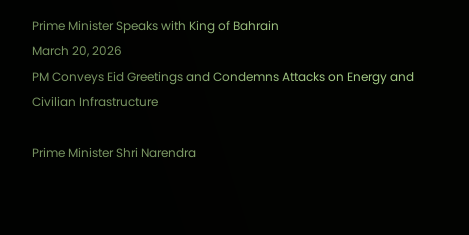Prime Minister Speaks with King of Bahrain
March 20, 2026
PM Conveys Eid Greetings and Condemns Attacks on Energy and Civilian Infrastructure

Prime Minister Shri Narendra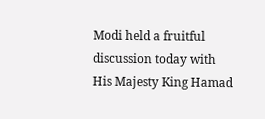Modi held a fruitful discussion today with His Majesty King Hamad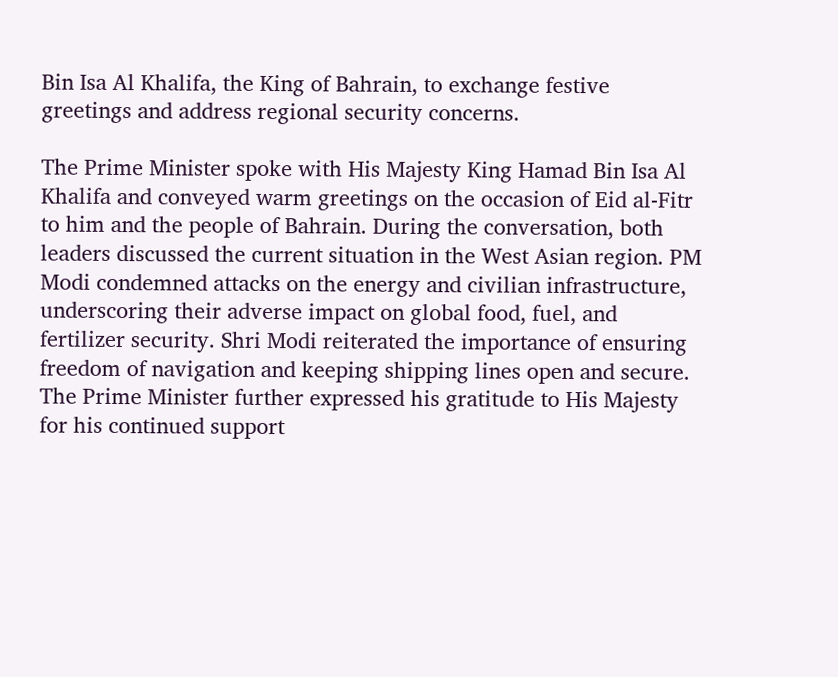Bin Isa Al Khalifa, the King of Bahrain, to exchange festive greetings and address regional security concerns.

The Prime Minister spoke with His Majesty King Hamad Bin Isa Al Khalifa and conveyed warm greetings on the occasion of Eid al-Fitr to him and the people of Bahrain. During the conversation, both leaders discussed the current situation in the West Asian region. PM Modi condemned attacks on the energy and civilian infrastructure, underscoring their adverse impact on global food, fuel, and fertilizer security. Shri Modi reiterated the importance of ensuring freedom of navigation and keeping shipping lines open and secure. The Prime Minister further expressed his gratitude to His Majesty for his continued support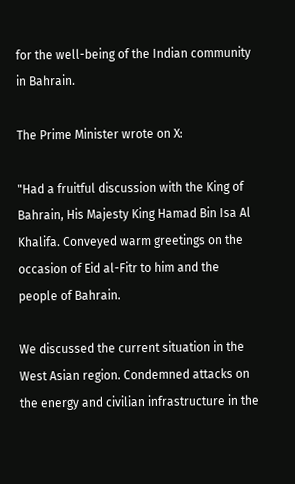for the well-being of the Indian community in Bahrain.

The Prime Minister wrote on X:

"Had a fruitful discussion with the King of Bahrain, His Majesty King Hamad Bin Isa Al Khalifa. Conveyed warm greetings on the occasion of Eid al-Fitr to him and the people of Bahrain.

We discussed the current situation in the West Asian region. Condemned attacks on the energy and civilian infrastructure in the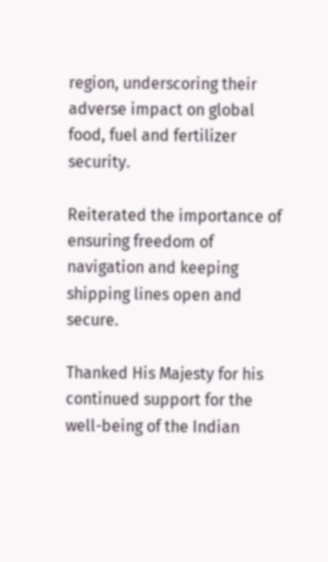region, underscoring their adverse impact on global food, fuel and fertilizer security.

Reiterated the importance of ensuring freedom of navigation and keeping shipping lines open and secure.

Thanked His Majesty for his continued support for the well-being of the Indian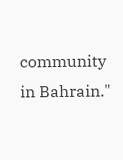community in Bahrain."